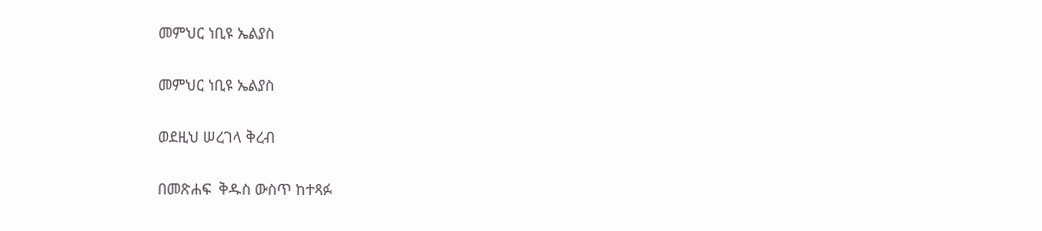መምህር ነቢዩ ኤልያስ

መምህር ነቢዩ ኤልያስ

ወደዚህ ሠረገላ ቅረብ

በመጽሐፍ  ቅዱስ ውስጥ ከተጻፉ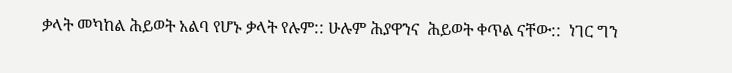ቃላት መካከል ሕይወት አልባ የሆኑ ቃላት የሉም:: ሁሉም ሕያዋንና  ሕይወት ቀጥል ናቸው::  ነገር ግን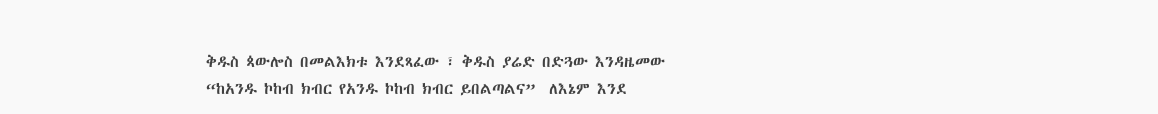ቅዱስ ጳውሎስ በመልእክቱ እንደጻፈው ፣ ቅዱስ ያሬድ በድጓው እንዳዜመው “ከአንዱ ኮከብ ክብር የአንዱ ኮከብ ክብር ይበልጣልና”  ለእኔም እንደ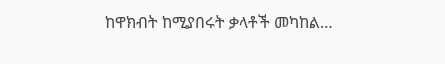ከዋክብት ከሚያበሩት ቃላቶች መካከል…